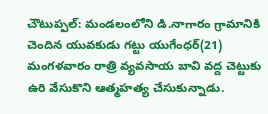చౌటుప్పల్: మండలంలోని డి.నాగారం గ్రామానికి చెందిన యువకుడు గట్టు యుగేంధర్(21) మంగళవారం రాత్రి వ్యవసాయ బావి వద్ద చెట్టుకు ఉరి వేసుకొని ఆత్మహత్య చేసుకున్నాడు.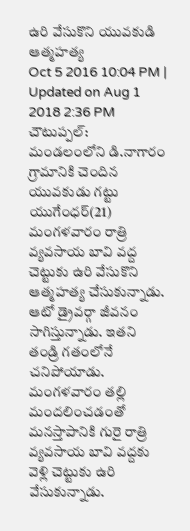ఉరి వేసుకొని యువకుడి ఆత్మహత్య
Oct 5 2016 10:04 PM | Updated on Aug 1 2018 2:36 PM
చౌటుప్పల్: మండలంలోని డి.నాగారం గ్రామానికి చెందిన యువకుడు గట్టు యుగేంధర్(21) మంగళవారం రాత్రి వ్యవసాయ బావి వద్ద చెట్టుకు ఉరి వేసుకొని ఆత్మహత్య చేసుకున్నాడు. ఆటో డ్రైవర్గా జీవనం సాగిస్తున్నాడు. ఇతని తండ్రి గతంలోనే చనిపోయాడు. మంగళవారం తల్లి మందలించడంతో మనస్తాపానికి గురై రాత్రి వ్యవసాయ బావి వద్దకు వెళ్లి చెట్టుకు ఉరి వేసుకున్నాడు.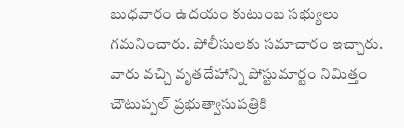బుధవారం ఉదయం కుటుంబ సభ్యులు గమనించారు. పోలీసులకు సమాచారం ఇచ్చారు. వారు వచ్చి వృతదేహాన్ని పోస్టుమార్టం నిమిత్తం చౌటుప్పల్ ప్రభుత్వాసుపత్రికి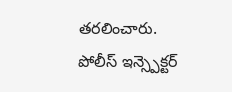తరలించారు. పోలీస్ ఇన్స్పెక్టర్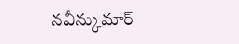నవీన్కుమార్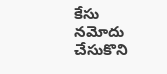కేసు నమోదు చేసుకొని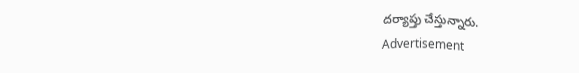దర్యాప్తు చేస్తున్నారు.
Advertisement